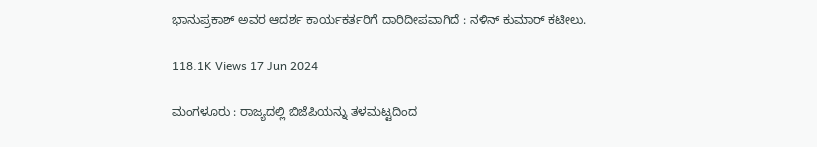ಭಾನುಪ್ರಕಾಶ್ ಅವರ ಆದರ್ಶ ಕಾರ್ಯಕರ್ತರಿಗೆ ದಾರಿದೀಪವಾಗಿದೆ : ನಳಿನ್ ಕುಮಾರ್ ಕಟೀಲು.

118.1K Views 17 Jun 2024

ಮಂಗಳೂರು : ರಾಜ್ಯದಲ್ಲಿ ಬಿಜೆಪಿಯನ್ನು ತಳಮಟ್ಟದಿಂದ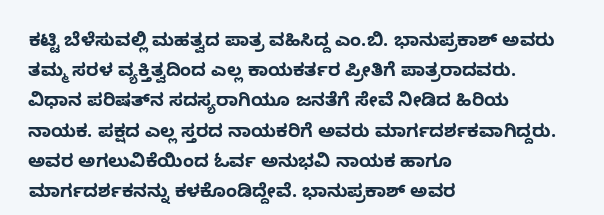ಕಟ್ಟಿ ಬೆಳೆಸುವಲ್ಲಿ ಮಹತ್ವದ ಪಾತ್ರ ವಹಿಸಿದ್ದ ಎಂ.ಬಿ. ಭಾನುಪ್ರಕಾಶ್ ಅವರು ತಮ್ಮ ಸರಳ ವ್ಯಕ್ತಿತ್ವದಿಂದ ಎಲ್ಲ ಕಾಯಕರ್ತರ ಪ್ರೀತಿಗೆ ಪಾತ್ರರಾದವರು. ವಿಧಾನ ಪರಿಷತ್‌ನ ಸದಸ್ಯರಾಗಿಯೂ ಜನತೆಗೆ ಸೇವೆ ನೀಡಿದ ಹಿರಿಯ ನಾಯಕ. ಪಕ್ಷದ ಎಲ್ಲ ಸ್ತರದ ನಾಯಕರಿಗೆ ಅವರು ಮಾರ್ಗದರ್ಶಕವಾಗಿದ್ದರು. ಅವರ ಅಗಲುವಿಕೆಯಿಂದ ಓರ್ವ ಅನುಭವಿ ನಾಯಕ ಹಾಗೂ ಮಾರ್ಗದರ್ಶಕನನ್ನು ಕಳಕೊಂಡಿದ್ದೇವೆ. ಭಾನುಪ್ರಕಾಶ್ ಅವರ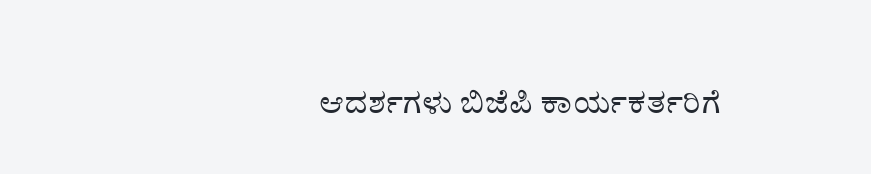ಆದರ್ಶಗಳು ಬಿಜೆಪಿ ಕಾರ್ಯಕರ್ತರಿಗೆ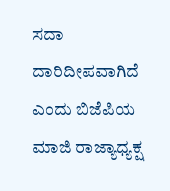ಸದಾ ದಾರಿದೀಪವಾಗಿದೆ ಎಂದು ಬಿಜೆಪಿಯ ಮಾಜಿ ರಾಜ್ಯಾಧ್ಯಕ್ಷ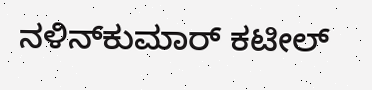ನಳಿನ್‌ಕುಮಾರ್ ಕಟೀಲ್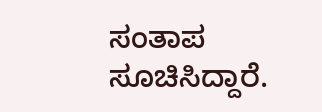ಸಂತಾಪ ಸೂಚಿಸಿದ್ದಾರೆ.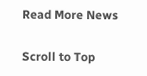Read More News

Scroll to Top